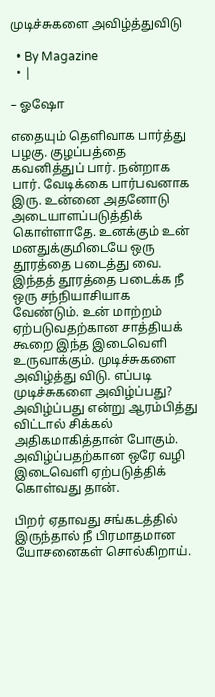முடிச்சுகளை அவிழ்த்துவிடு

  • By Magazine
  • |

– ஓஷோ

எதையும் தெளிவாக பார்த்து பழகு. குழப்பத்தை கவனித்துப் பார். நன்றாக பார். வேடிக்கை பார்பவனாக இரு. உன்னை அதனோடு அடையாளப்படுத்திக் கொள்ளாதே. உனக்கும் உன் மனதுக்குமிடையே ஒரு தூரத்தை படைத்து வை. இந்தத் தூரத்தை படைக்க நீ ஒரு சந்நியாசியாக வேண்டும். உன் மாற்றம் ஏற்படுவதற்கான சாத்தியக் கூறை இந்த இடைவெளி உருவாக்கும். முடிச்சுகளை அவிழ்த்து விடு. எப்படி முடிச்சுகளை அவிழ்ப்பது? அவிழ்ப்பது என்று ஆரம்பித்து விட்டால் சிக்கல் அதிகமாகித்தான் போகும். அவிழ்ப்பதற்கான ஒரே வழி இடைவெளி ஏற்படுத்திக் கொள்வது தான்.

பிறர் ஏதாவது சங்கடத்தில் இருந்தால் நீ பிரமாதமான யோசனைகள் சொல்கிறாய்.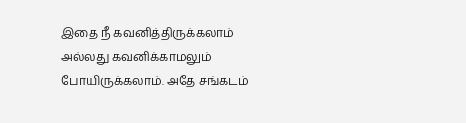இதை நீ கவனித்திருக்கலாம் அல்லது கவனிக்காமலும் போயிருக்கலாம். அதே சங்கடம்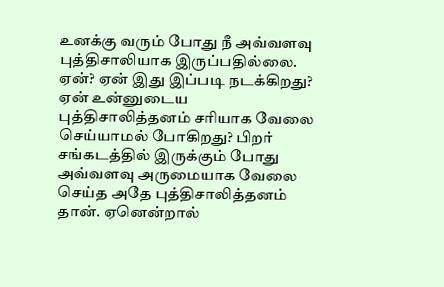உனக்கு வரும் போது நீ அவ்வளவு புத்திசாலியாக இருப்பதில்லை. ஏன்? ஏன் இது இப்படி நடக்கிறது? ஏன் உன்னுடைய புத்திசாலித்தனம் சரியாக வேலை செய்யாமல் போகிறது? பிறர் சங்கடத்தில் இருக்கும் போது அவ்வளவு அருமையாக வேலை செய்த அதே புத்திசாலித்தனம் தான். ஏனென்றால்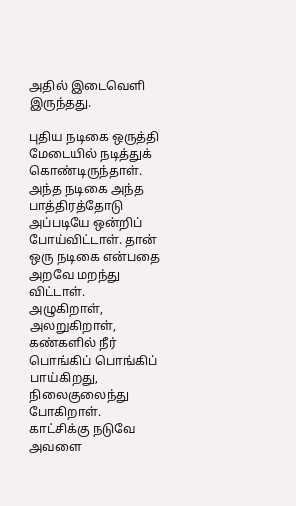அதில் இடைவெளி இருந்தது.

புதிய நடிகை ஒருத்தி மேடையில் நடித்துக் கொண்டிருந்தாள். அந்த நடிகை அந்த பாத்திரத்தோடு அப்படியே ஒன்றிப் போய்விட்டாள். தான் ஒரு நடிகை என்பதை அறவே மறந்து விட்டாள். அழுகிறாள், அலறுகிறாள், கண்களில் நீர் பொங்கிப் பொங்கிப் பாய்கிறது, நிலைகுலைந்து போகிறாள். காட்சிக்கு நடுவே அவளை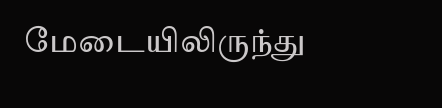மேடையிலிருந்து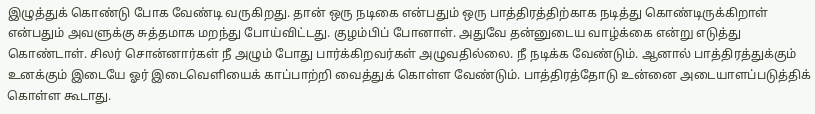இழுத்துக் கொண்டு போக வேண்டி வருகிறது. தான் ஒரு நடிகை என்பதும் ஒரு பாத்திரத்திற்காக நடித்து கொண்டிருக்கிறாள் என்பதும் அவளுக்கு சுத்தமாக மறந்து போய்விட்டது. குழம்பிப் போனாள். அதுவே தன்னுடைய வாழ்க்கை என்று எடுத்து கொண்டாள். சிலர் சொன்னார்கள் நீ அழும் போது பார்க்கிறவர்கள் அழுவதில்லை. நீ நடிக்க வேண்டும். ஆனால் பாத்திரத்துக்கும் உனக்கும் இடையே ஓர் இடைவெளியைக் காப்பாற்றி வைத்துக் கொள்ள வேண்டும். பாத்திரத்தோடு உன்னை அடையாளப்படுத்திக் கொள்ள கூடாது.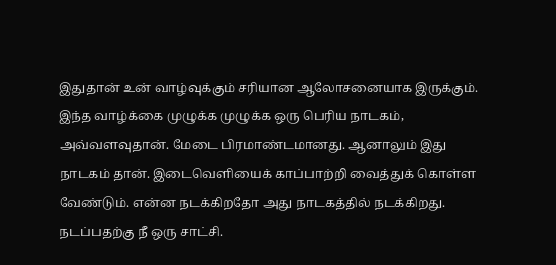இதுதான் உன் வாழ்வுக்கும் சரியான ஆலோசனையாக இருக்கும். இந்த வாழ்க்கை முழுக்க முழுக்க ஒரு பெரிய நாடகம், அவ்வளவுதான். மேடை பிரமாண்டமானது. ஆனாலும் இது நாடகம் தான். இடைவெளியைக் காப்பாற்றி வைத்துக் கொள்ள வேண்டும். என்ன நடக்கிறதோ அது நாடகத்தில் நடக்கிறது. நடப்பதற்கு நீ ஒரு சாட்சி.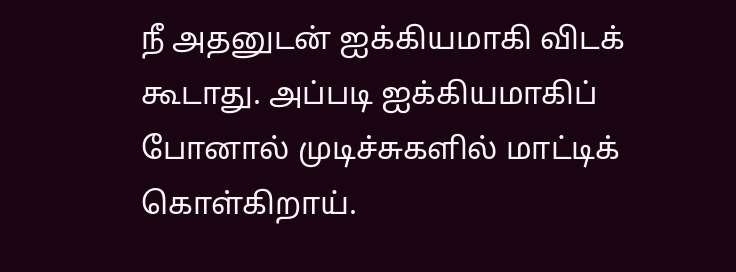நீ அதனுடன் ஐக்கியமாகி விடக் கூடாது. அப்படி ஐக்கியமாகிப் போனால் முடிச்சுகளில் மாட்டிக் கொள்கிறாய்.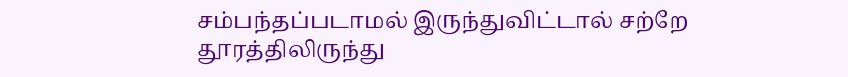சம்பந்தப்படாமல் இருந்துவிட்டால் சற்றே தூரத்திலிருந்து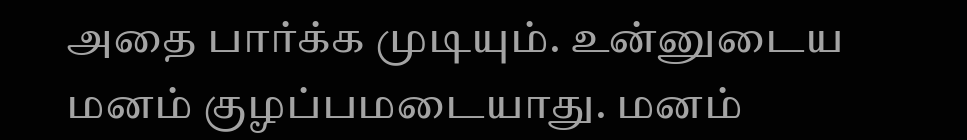அதை பார்க்க முடியும். உன்னுடைய மனம் குழப்பமடையாது. மனம்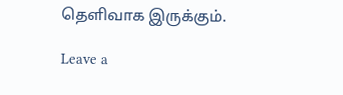தெளிவாக இருக்கும்.

Leave a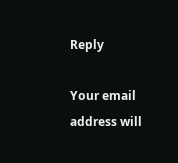Reply

Your email address will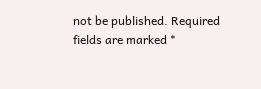not be published. Required fields are marked *